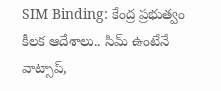SIM Binding: కేంద్ర ప్రభుత్వం కీలక ఆదేశాలు.. సిమ్ ఉంటేనే వాట్సాప్,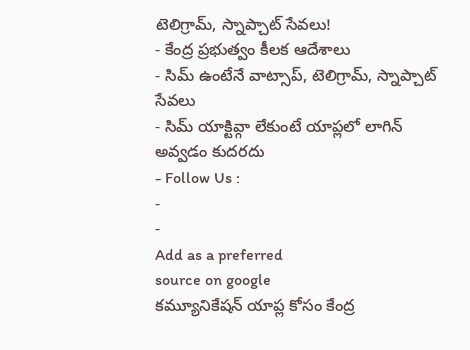టెలిగ్రామ్, స్నాప్చాట్ సేవలు!
- కేంద్ర ప్రభుత్వం కీలక ఆదేశాలు
- సిమ్ ఉంటేనే వాట్సాప్, టెలిగ్రామ్, స్నాప్చాట్ సేవలు
- సిమ్ యాక్టివ్గా లేకుంటే యాప్లలో లాగిన్ అవ్వడం కుదరదు
- Follow Us :
-
-
Add as a preferred
source on google
కమ్యూనికేషన్ యాప్ల కోసం కేంద్ర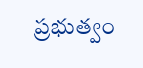ప్రభుత్వం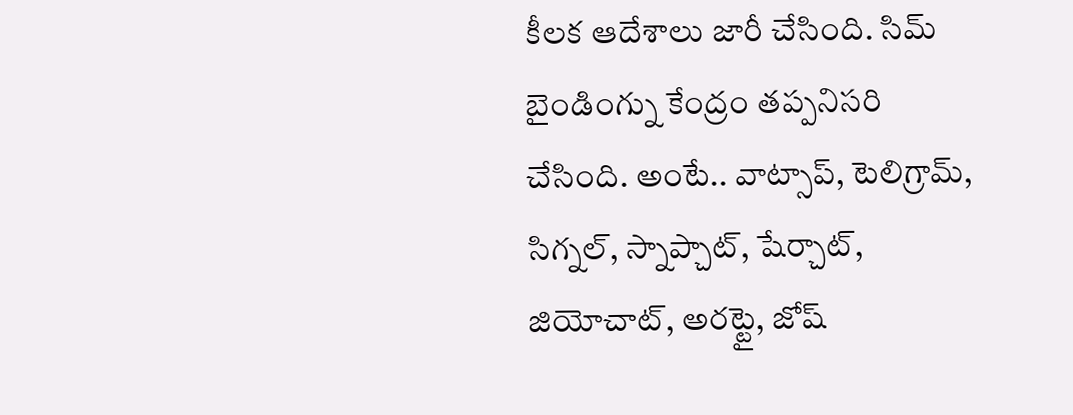కీలక ఆదేశాలు జారీ చేసింది. సిమ్ బైండింగ్ను కేంద్రం తప్పనిసరి చేసింది. అంటే.. వాట్సాప్, టెలిగ్రామ్, సిగ్నల్, స్నాప్చాట్, షేర్చాట్, జియోచాట్, అరట్టై, జోష్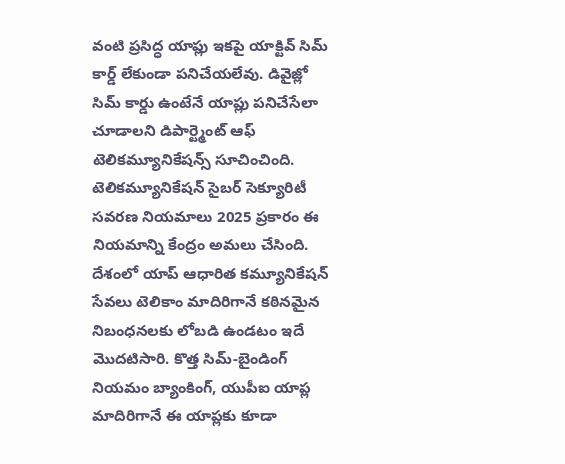వంటి ప్రసిద్ధ యాప్లు ఇకపై యాక్టివ్ సిమ్ కార్డ్ లేకుండా పనిచేయలేవు. డివైజ్లో సిమ్ కార్డు ఉంటేనే యాప్లు పనిచేసేలా చూడాలని డిపార్ట్మెంట్ ఆఫ్ టెలికమ్యూనికేషన్స్ సూచించింది. టెలికమ్యూనికేషన్ సైబర్ సెక్యూరిటీ సవరణ నియమాలు 2025 ప్రకారం ఈ నియమాన్ని కేంద్రం అమలు చేసింది.
దేశంలో యాప్ ఆధారిత కమ్యూనికేషన్ సేవలు టెలికాం మాదిరిగానే కఠినమైన నిబంధనలకు లోబడి ఉండటం ఇదే మొదటిసారి. కొత్త సిమ్-బైండింగ్ నియమం బ్యాంకింగ్, యుపీఐ యాప్ల మాదిరిగానే ఈ యాప్లకు కూడా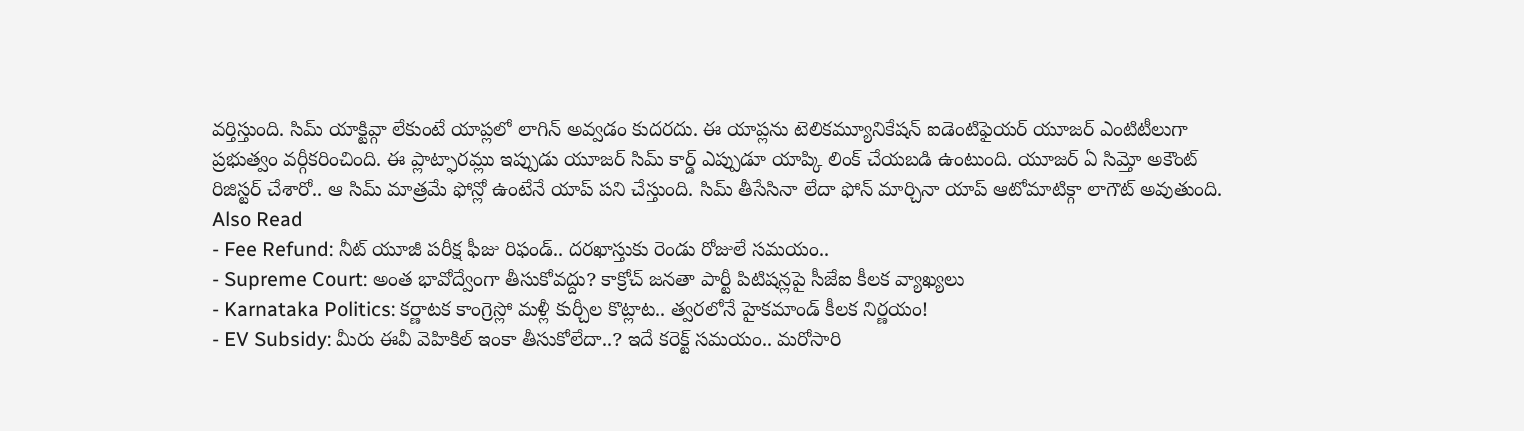వర్తిస్తుంది. సిమ్ యాక్టివ్గా లేకుంటే యాప్లలో లాగిన్ అవ్వడం కుదరదు. ఈ యాప్లను టెలికమ్యూనికేషన్ ఐడెంటిఫైయర్ యూజర్ ఎంటిటీలుగా ప్రభుత్వం వర్గీకరించింది. ఈ ప్లాట్ఫారమ్లు ఇప్పుడు యూజర్ సిమ్ కార్డ్ ఎప్పుడూ యాప్కి లింక్ చేయబడి ఉంటుంది. యూజర్ ఏ సిమ్తో అకౌంట్ రిజిస్టర్ చేశారో.. ఆ సిమ్ మాత్రమే ఫోన్లో ఉంటేనే యాప్ పని చేస్తుంది. సిమ్ తీసేసినా లేదా ఫోన్ మార్చినా యాప్ ఆటోమాటిక్గా లాగౌట్ అవుతుంది.
Also Read
- Fee Refund: నీట్ యూజీ పరీక్ష ఫీజు రిఫండ్.. దరఖాస్తుకు రెండు రోజులే సమయం..
- Supreme Court: అంత భావోద్వేంగా తీసుకోవద్దు? కాక్రోచ్ జనతా పార్టీ పిటిషన్లపై సీజేఐ కీలక వ్యాఖ్యలు
- Karnataka Politics: కర్ణాటక కాంగ్రెస్లో మళ్లీ కుర్చీల కొట్లాట.. త్వరలోనే హైకమాండ్ కీలక నిర్ణయం!
- EV Subsidy: మీరు ఈవీ వెహికిల్ ఇంకా తీసుకోలేదా..? ఇదే కరెక్ట్ సమయం.. మరోసారి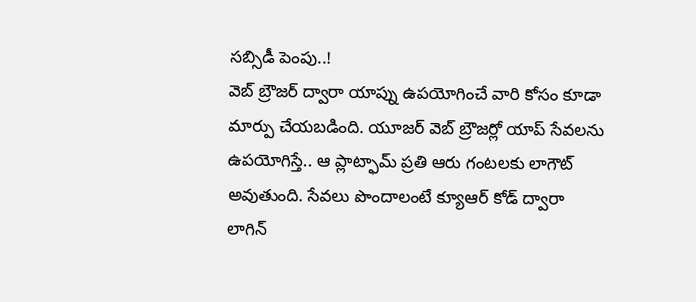సబ్సిడీ పెంపు..!
వెబ్ బ్రౌజర్ ద్వారా యాప్ను ఉపయోగించే వారి కోసం కూడా మార్పు చేయబడింది. యూజర్ వెబ్ బ్రౌజర్లో యాప్ సేవలను ఉపయోగిస్తే.. ఆ ప్లాట్ఫామ్ ప్రతి ఆరు గంటలకు లాగౌట్ అవుతుంది. సేవలు పొందాలంటే క్యూఆర్ కోడ్ ద్వారా లాగిన్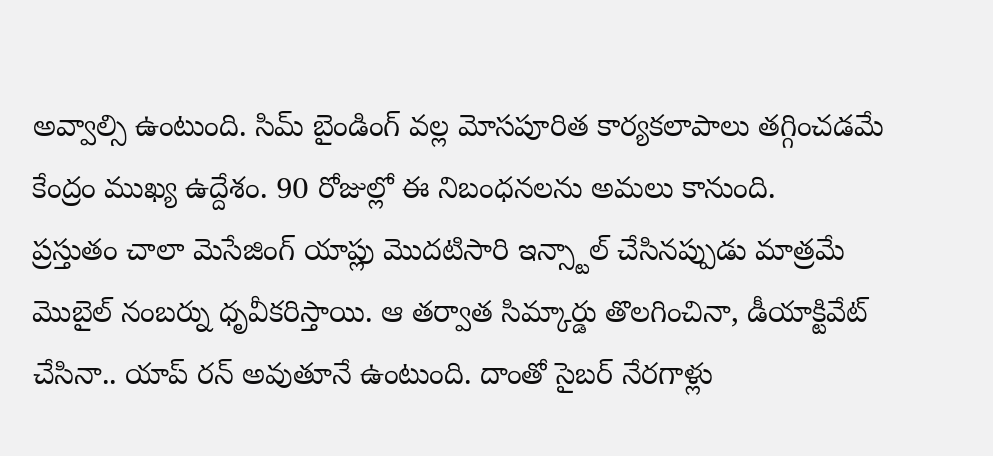అవ్వాల్సి ఉంటుంది. సిమ్ బైండింగ్ వల్ల మోసపూరిత కార్యకలాపాలు తగ్గించడమే కేంద్రం ముఖ్య ఉద్దేశం. 90 రోజుల్లో ఈ నిబంధనలను అమలు కానుంది.
ప్రస్తుతం చాలా మెసేజింగ్ యాప్లు మొదటిసారి ఇన్స్టాల్ చేసినప్పుడు మాత్రమే మొబైల్ నంబర్ను ధృవీకరిస్తాయి. ఆ తర్వాత సిమ్కార్డు తొలగించినా, డీయాక్టివేట్ చేసినా.. యాప్ రన్ అవుతూనే ఉంటుంది. దాంతో సైబర్ నేరగాళ్లు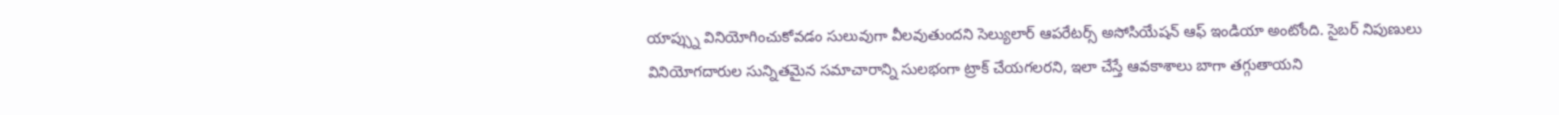యాప్స్ను వినియోగించుకోవడం సులువుగా వీలవుతుందని సెల్యులార్ ఆపరేటర్స్ అసోసియేషన్ ఆఫ్ ఇండియా అంటోంది. సైబర్ నిపుణులు వినియోగదారుల సున్నితమైన సమాచారాన్ని సులభంగా ట్రాక్ చేయగలరని, ఇలా చేస్తే ఆవకాశాలు బాగా తగ్గుతాయని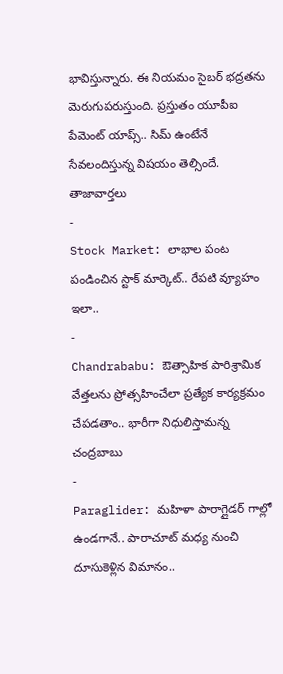భావిస్తున్నారు. ఈ నియమం సైబర్ భద్రతను మెరుగుపరుస్తుంది. ప్రస్తుతం యూపీఐ పేమెంట్ యాప్స్.. సిమ్ ఉంటేనే సేవలందిస్తున్న విషయం తెల్సిందే.
తాజావార్తలు
-
Stock Market: లాభాల పంట పండించిన స్టాక్ మార్కెట్.. రేపటి వ్యూహం ఇలా..
-
Chandrababu: ఔత్సాహిక పారిశ్రామిక వేత్తలను ప్రోత్సహించేలా ప్రత్యేక కార్యక్రమం చేపడతాం.. భారీగా నిధులిస్తామన్న చంద్రబాబు
-
Paraglider: మహిళా పారాగ్లైడర్ గాల్లో ఉండగానే.. పారాచూట్ మధ్య నుంచి దూసుకెళ్లిన విమానం..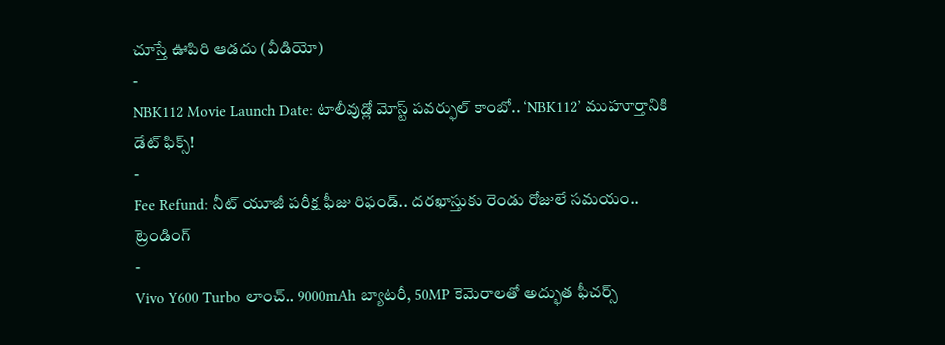చూస్తే ఊపిరి ఆడదు (వీడియో)
-
NBK112 Movie Launch Date: టాలీవుడ్లో మోస్ట్ పవర్ఫుల్ కాంబో.. ‘NBK112’ ముహూర్తానికి డేట్ ఫిక్స్!
-
Fee Refund: నీట్ యూజీ పరీక్ష ఫీజు రిఫండ్.. దరఖాస్తుకు రెండు రోజులే సమయం..
ట్రెండింగ్
-
Vivo Y600 Turbo లాంచ్.. 9000mAh బ్యాటరీ, 50MP కెమెరాలతో అద్భుత ఫీచర్స్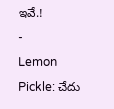ఇవే.!
-
Lemon Pickle: చేదు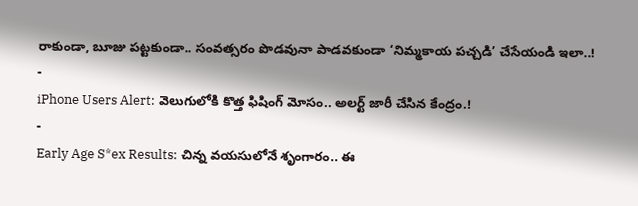రాకుండా, బూజు పట్టకుండా.. సంవత్సరం పొడవునా పాడవకుండా ‘నిమ్మకాయ పచ్చడి’ చేసేయండి ఇలా..!
-
iPhone Users Alert: వెలుగులోకి కొత్త ఫిషింగ్ మోసం.. అలర్ట్ జారీ చేసిన కేంద్రం.!
-
Early Age S*ex Results: చిన్న వయసులోనే శృంగారం.. ఈ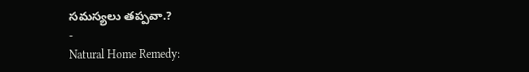సమస్యలు తప్పవా.?
-
Natural Home Remedy: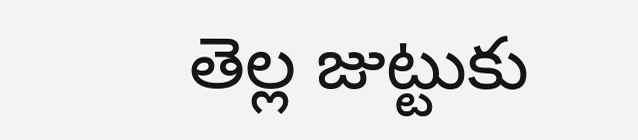తెల్ల జుట్టుకు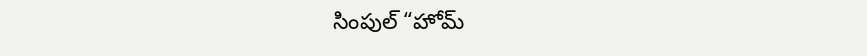సింపుల్ “హోమ్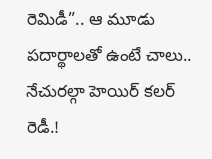రెమిడీ”.. ఆ మూడు పదార్థాలతో ఉంటే చాలు.. నేచురల్గా హెయిర్ కలర్ రెడీ.!